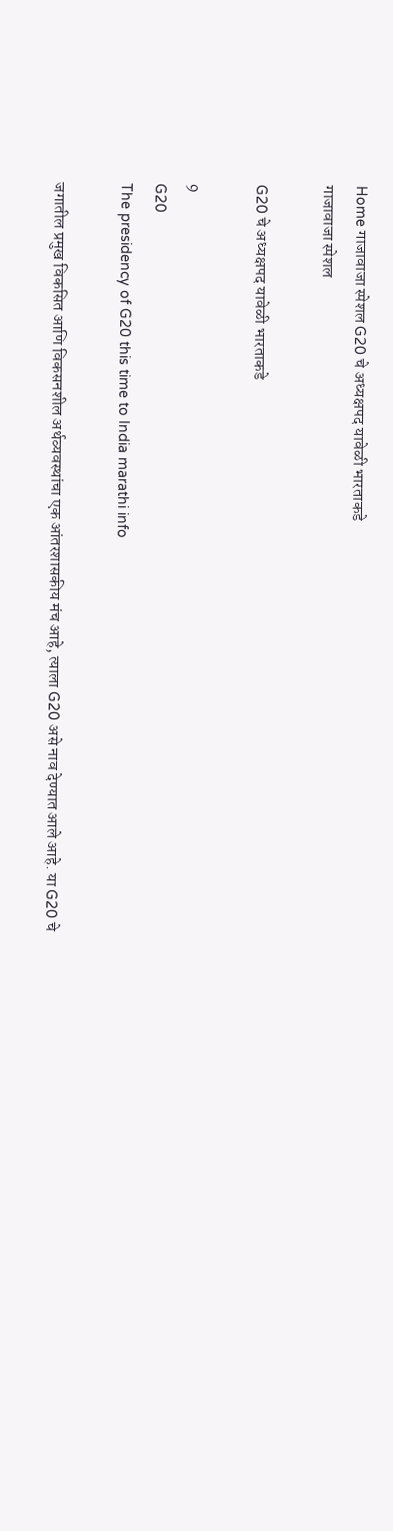Home गाजावाजा स्पेशल G20 चे अध्यक्षपद यावेळी भारताकडे
गाजावाजा स्पेशल

G20 चे अध्यक्षपद यावेळी भारताकडे

9
G20
The presidency of G20 this time to India marathi info

जगातील प्रमुख विकसित आणि विकसनशील अर्थव्यवस्थांचा एक आंतरशासकीय मंच आहे, त्याला G20 असे नाव देण्यात आले आहे. या G20 चे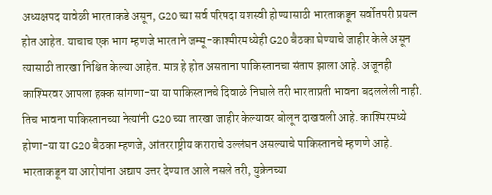अध्यक्षपद यावेळी भारताकडे असून, G20 च्या सर्व परिषदा यशस्वी होण्यासाठी भारताकडून सर्वोतपरी प्रयत्न होत आहेत. याचाच एक भाग म्हणजे भारताने जम्मू-काश्मीरमध्येही G20 बैठका घेण्याचे जाहीर केले असून त्यासाठी तारखा निश्चित केल्या आहेत. मात्र हे होत असताना पाकिस्तानचा संताप झाला आहे. अजूनही काश्मिरवर आपला हक्क सांगणा-या या पाकिस्तानचे दिवाळे निघाले तरी भारताप्रती भावना बदललेली नाही.  तिच भावना पाकिस्तानच्या नेत्यांनी G20 च्या तारखा जाहीर केल्यावर बोलून दाखवली आहे. काश्मिरमध्ये होणा-या या G20 बैठका म्हणजे, आंतरराष्ट्रीय कराराचे उल्लंघन असल्याचे पाकिस्तानचे म्हणणे आहे. भारताकडून या आरोपांना अद्याप उत्तर देण्यात आले नसले तरी, युक्रेनच्या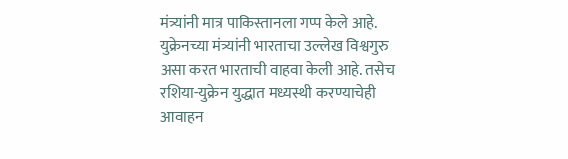मंत्र्यांनी मात्र पाकिस्तानला गप्प केले आहे. युक्रेनच्या मंत्र्यांनी भारताचा उल्लेख विश्वगुरु असा करत भारताची वाहवा केली आहे. तसेच रशिया-युक्रेन युद्धात मध्यस्थी करण्याचेही आवाहन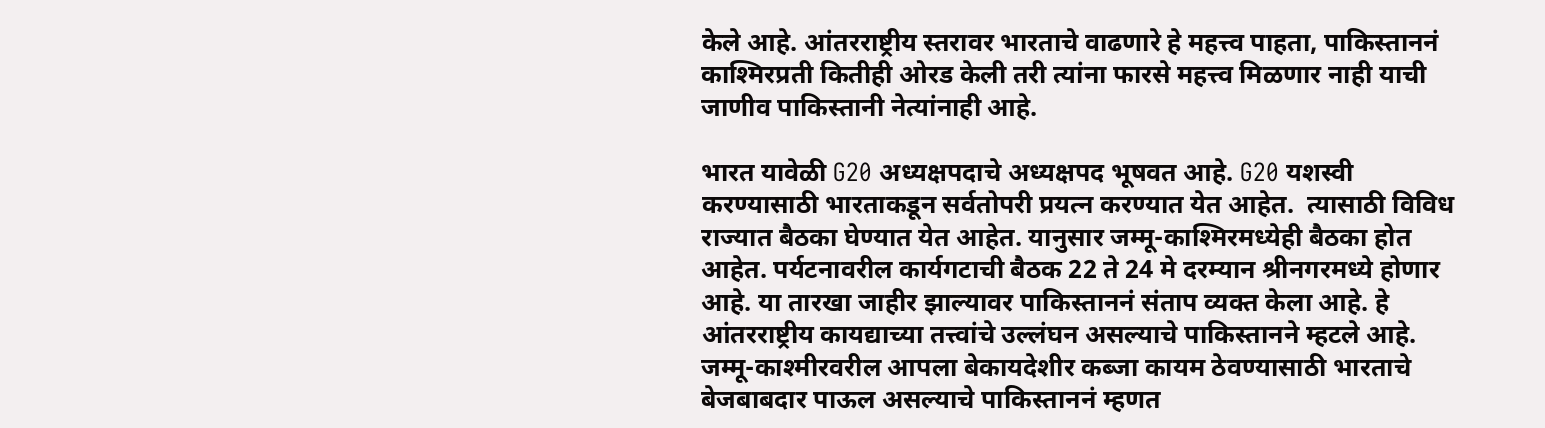केले आहे. आंतरराष्ट्रीय स्तरावर भारताचे वाढणारे हे महत्त्व पाहता, पाकिस्ताननं काश्मिरप्रती कितीही ओरड केली तरी त्यांना फारसे महत्त्व मिळणार नाही याची जाणीव पाकिस्तानी नेत्यांनाही आहे.

भारत यावेळी G20 अध्यक्षपदाचे अध्यक्षपद भूषवत आहे. G20 यशस्वी करण्यासाठी भारताकडून सर्वतोपरी प्रयत्न करण्यात येत आहेत.  त्यासाठी विविध राज्यात बैठका घेण्यात येत आहेत. यानुसार जम्मू-काश्मिरमध्येही बैठका होत आहेत. पर्यटनावरील कार्यगटाची बैठक 22 ते 24 मे दरम्यान श्रीनगरमध्ये होणार आहे. या तारखा जाहीर झाल्यावर पाकिस्ताननं संताप व्यक्त केला आहे. हे आंतरराष्ट्रीय कायद्याच्या तत्त्वांचे उल्लंघन असल्याचे पाकिस्तानने म्हटले आहे. जम्मू-काश्मीरवरील आपला बेकायदेशीर कब्जा कायम ठेवण्यासाठी भारताचे बेजबाबदार पाऊल असल्याचे पाकिस्ताननं म्हणत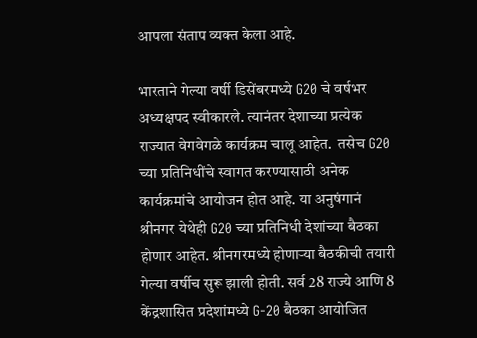आपला संताप व्यक्त केला आहे.

भारताने गेल्या वर्षी डिसेंबरमध्ये G20 चे वर्षभर अध्यक्षपद स्वीकारले. त्यानंतर देशाच्या प्रत्येक राज्यात वेगवेगळे कार्यक्रम चालू आहेत.  तसेच G20 च्या प्रतिनिधींचे स्वागत करण्यासाठी अनेक कार्यक्रमांचे आयोजन होत आहे. या अनुषंगानं श्रीनगर येथेही G20 च्या प्रतिनिधी देशांच्या बैठका होणार आहेत. श्रीनगरमध्ये होणाऱ्या बैठकीची तयारी गेल्या वर्षीच सुरू झाली होती. सर्व 28 राज्ये आणि 8 केंद्रशासित प्रदेशांमध्ये G-20 बैठका आयोजित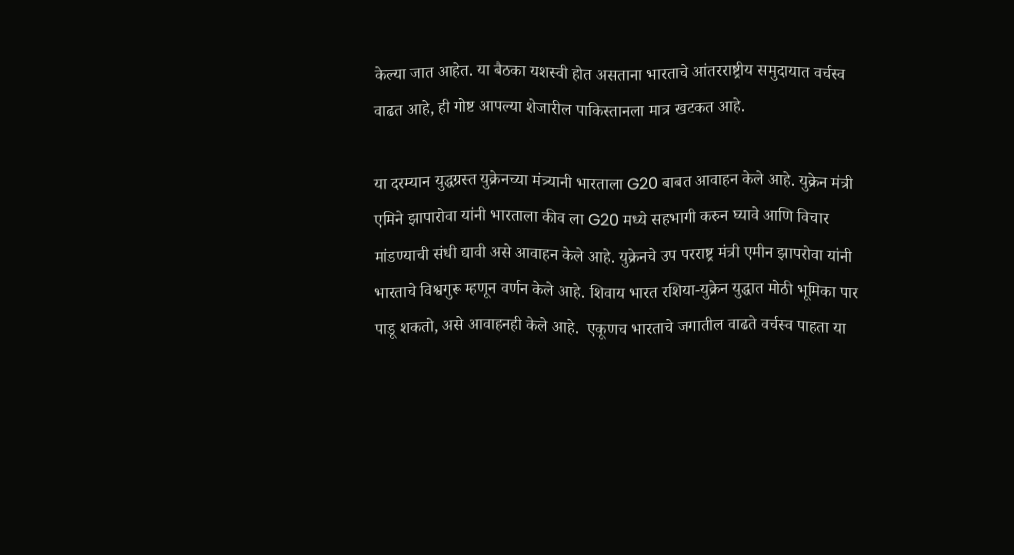केल्या जात आहेत. या बैठका यशस्वी होत असताना भारताचे आंतरराष्ट्रीय समुदायात वर्चस्व वाढत आहे, ही गोष्ट आपल्या शेजारील पाकिस्तानला मात्र खटकत आहे.

या दरम्यान युद्धग्रस्त युक्रेनच्या मंत्र्यानी भारताला G20 बाबत आवाहन केले आहे. युक्रेन मंत्री एमिने झापारोवा यांनी भारताला कीव ला G20 मध्ये सहभागी करुन घ्यावे आणि विचार मांडण्याची संधी द्यावी असे आवाहन केले आहे. युक्रेनचे उप परराष्ट्र मंत्री एमीन झापरोवा यांनी भारताचे विश्वगुरू म्हणून वर्णन केले आहे. शिवाय भारत रशिया-युक्रेन युद्धात मोठी भूमिका पार पाडू शकतो, असे आवाहनही केले आहे.  एकूणच भारताचे जगातील वाढते वर्चस्व पाहता या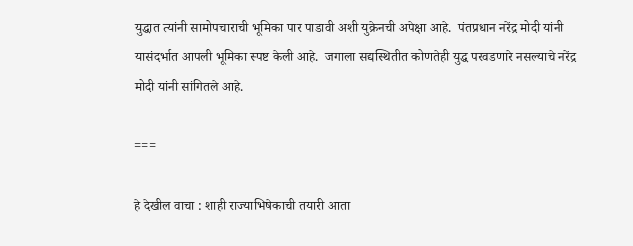युद्धात त्यांनी सामोपचाराची भूमिका पार पाडावी अशी युक्रेनची अपेक्षा आहे.  पंतप्रधान नरेंद्र मोदी यांनी यासंदर्भात आपली भूमिका स्पष्ट केली आहे.  जगाला सद्यस्थितीत कोणतेही युद्ध परवडणारे नसल्याचे नरेंद्र मोदी यांनी सांगितले आहे.

===

हे देखील वाचा : शाही राज्याभिषेकाची तयारी आता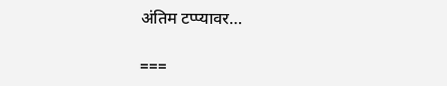अंतिम टप्प्यावर…

===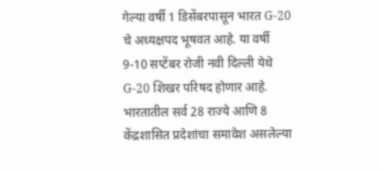गेल्या वर्षी 1 डिसेंबरपासून भारत G-20 चे अध्यक्षपद भूषवत आहे. या वर्षी 9-10 सप्टेंबर रोजी नवी दिल्ली येथे G-20 शिखर परिषद होणार आहे. भारतातील सर्व 28 राज्ये आणि 8 केंद्रशासित प्रदेशांचा समावेश असलेल्या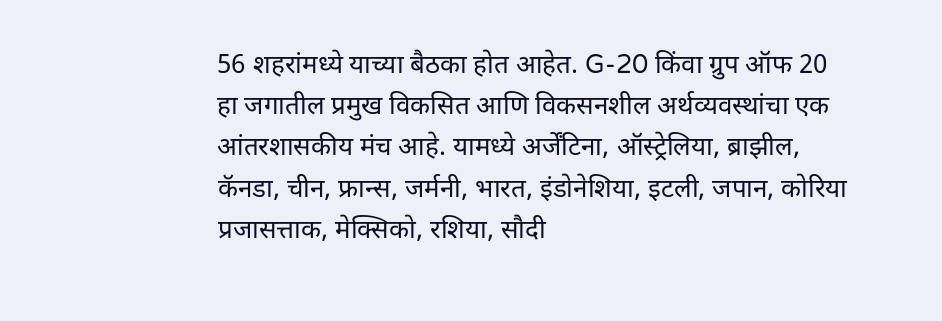56 शहरांमध्ये याच्या बैठका होत आहेत. G-20 किंवा ग्रुप ऑफ 20 हा जगातील प्रमुख विकसित आणि विकसनशील अर्थव्यवस्थांचा एक आंतरशासकीय मंच आहे. यामध्ये अर्जेंटिना, ऑस्ट्रेलिया, ब्राझील, कॅनडा, चीन, फ्रान्स, जर्मनी, भारत, इंडोनेशिया, इटली, जपान, कोरिया प्रजासत्ताक, मेक्सिको, रशिया, सौदी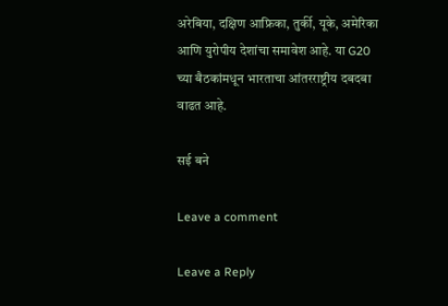अरेबिया, दक्षिण आफ्रिका, तुर्की, यूके, अमेरिका आणि युरोपीय देशांचा समावेश आहे. या G20 च्या बैठकांमधून भारताचा आंतरराष्ट्रीय दबदबा वाढत आहे.

सई बने

Leave a comment

Leave a Reply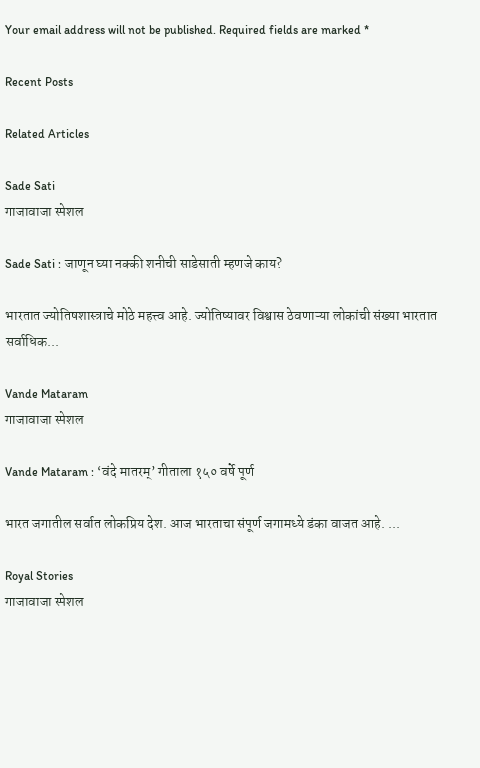Your email address will not be published. Required fields are marked *

Recent Posts

Related Articles

Sade Sati
गाजावाजा स्पेशल

Sade Sati : जाणून घ्या नक्की शनीची साडेसाती म्हणजे काय?

भारतात ज्योतिषशास्त्राचे मोठे महत्त्व आहे. ज्योतिष्यावर विश्वास ठेवणाऱ्या लोकांची संख्या भारतात सर्वाधिक...

Vande Mataram
गाजावाजा स्पेशल

Vande Mataram : ‘वंदे मातरम्’ गीताला १५० वर्षे पूर्ण

भारत जगातील सर्वात लोकप्रिय देश. आज भारताचा संपूर्ण जगामध्ये डंका वाजत आहे. ...

Royal Stories
गाजावाजा स्पेशल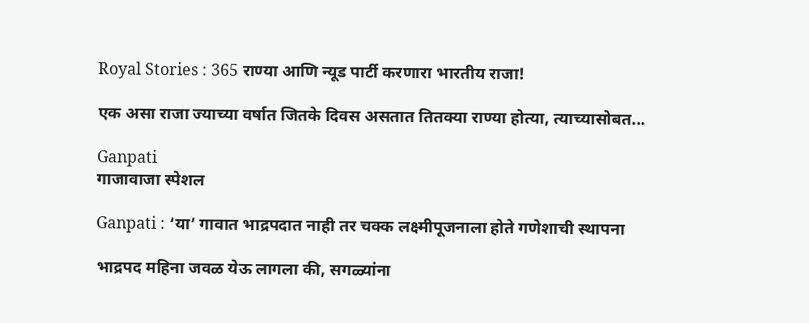Royal Stories : 365 राण्या आणि न्यूड पार्टी करणारा भारतीय राजा!

एक असा राजा ज्याच्या वर्षात जितके दिवस असतात तितक्या राण्या होत्या, त्याच्यासोबत...

Ganpati
गाजावाजा स्पेशल

Ganpati : ‘या’ गावात भाद्रपदात नाही तर चक्क लक्ष्मीपूजनाला होते गणेशाची स्थापना

भाद्रपद महिना जवळ येऊ लागला की, सगळ्यांना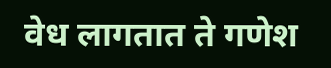वेध लागतात ते गणेश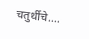चतुर्थीचे....